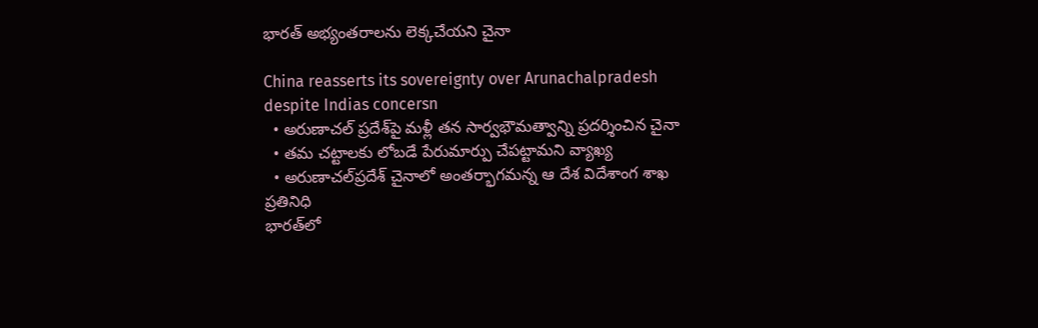భారత్ అభ్యంతరాలను లెక్కచేయని చైనా

China reasserts its sovereignty over Arunachalpradesh despite Indias concersn
  • అరుణాచల్ ప్రదేశ్‌పై మళ్లీ తన సార్వభౌమత్వాన్ని ప్రదర్శించిన చైనా
  • తమ చట్టాలకు లోబడే పేరుమార్పు చేపట్టామని వ్యాఖ్య
  • అరుణాచల్‌ప్రదేశ్ చైనాలో అంతర్భాగమన్న ఆ దేశ విదేశాంగ శాఖ ప్రతినిధి
భారత్‌లో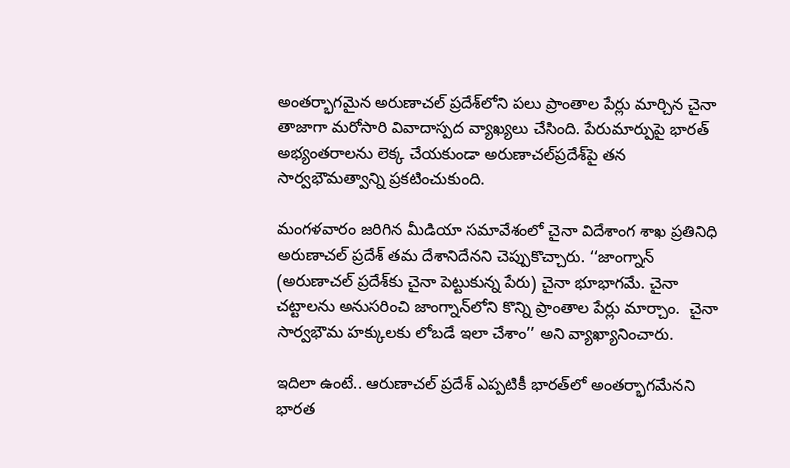అంతర్భాగమైన అరుణాచల్ ప్రదేశ్‌లోని పలు ప్రాంతాల పేర్లు మార్చిన చైనా తాజాగా మరోసారి వివాదాస్పద వ్యాఖ్యలు చేసింది. పేరుమార్పుపై భారత్ అభ్యంతరాలను లెక్క చేయకుండా అరుణాచల్‌ప్రదేశ్‌పై తన సార్వభౌమత్వాన్ని ప్రకటించుకుంది.

మంగళవారం జరిగిన మీడియా సమావేశంలో చైనా విదేశాంగ శాఖ ప్రతినిధి అరుణాచల్ ప్రదేశ్ తమ దేశానిదేనని చెప్పుకొచ్చారు. ‘‘జాంగ్నాన్ (అరుణాచల్ ప్రదేశ్‌కు చైనా పెట్టుకున్న పేరు) చైనా భూభాగమే. చైనా చట్టాలను అనుసరించి జాంగ్నాన్‌లోని కొన్ని ప్రాంతాల పేర్లు మార్చాం.  చైనా సార్వభౌమ హక్కులకు లోబడే ఇలా చేశాం’’ అని వ్యాఖ్యానించారు.

ఇదిలా ఉంటే.. ఆరుణాచల్ ప్రదేశ్ ఎప్పటికీ భారత్‌లో అంతర్భాగమేనని భారత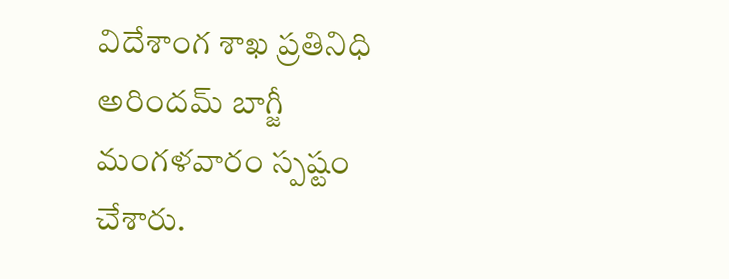విదేశాంగ శాఖ ప్రతినిధి అరిందమ్ బాగ్జీ మంగళవారం స్పష్టం చేశారు.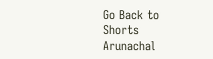Go Back to Shorts
Arunachal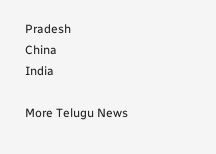Pradesh
China
India

More Telugu News